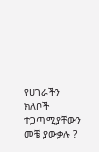የሀገራችን ክለቦች ተጋጣሚያቸውን መቼ ያውቃሉ ?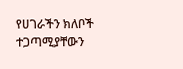የሀገራችን ክለቦች ተጋጣሚያቸውን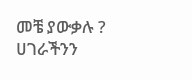መቼ ያውቃሉ ?
ሀገራችንን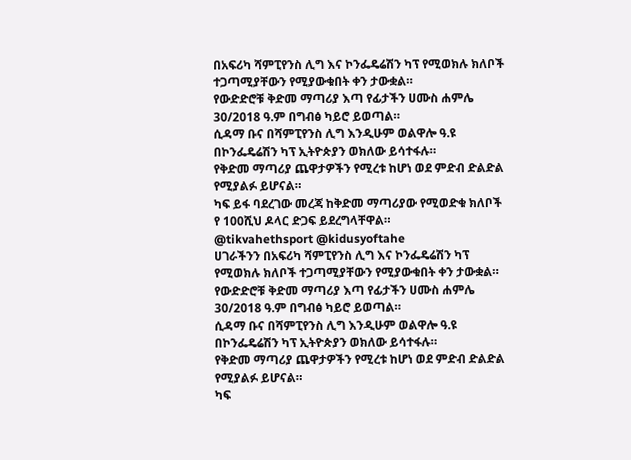በአፍሪካ ሻምፒየንስ ሊግ እና ኮንፌዴሬሽን ካፕ የሚወክሉ ክለቦች ተጋጣሚያቸውን የሚያውቁበት ቀን ታውቋል።
የውድድሮቹ ቅድመ ማጣሪያ እጣ የፊታችን ሀሙስ ሐምሌ 30/2018 ዓ.ም በግብፅ ካይሮ ይወጣል።
ሲዳማ ቡና በሻምፒየንስ ሊግ እንዲሁም ወልዋሎ ዓ.ዩ በኮንፌዴሬሽን ካፕ ኢትዮጵያን ወክለው ይሳተፋሉ።
የቅድመ ማጣሪያ ጨዋታዎችን የሚረቱ ከሆነ ወደ ምድብ ድልድል የሚያልፉ ይሆናል።
ካፍ ይፋ ባደረገው መረጃ ከቅድመ ማጣሪያው የሚወድቁ ክለቦች የ 100ሺህ ዶላር ድጋፍ ይደረግላቸዋል።
@tikvahethsport @kidusyoftahe
ሀገራችንን በአፍሪካ ሻምፒየንስ ሊግ እና ኮንፌዴሬሽን ካፕ የሚወክሉ ክለቦች ተጋጣሚያቸውን የሚያውቁበት ቀን ታውቋል።
የውድድሮቹ ቅድመ ማጣሪያ እጣ የፊታችን ሀሙስ ሐምሌ 30/2018 ዓ.ም በግብፅ ካይሮ ይወጣል።
ሲዳማ ቡና በሻምፒየንስ ሊግ እንዲሁም ወልዋሎ ዓ.ዩ በኮንፌዴሬሽን ካፕ ኢትዮጵያን ወክለው ይሳተፋሉ።
የቅድመ ማጣሪያ ጨዋታዎችን የሚረቱ ከሆነ ወደ ምድብ ድልድል የሚያልፉ ይሆናል።
ካፍ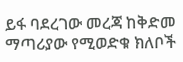ይፋ ባደረገው መረጃ ከቅድመ ማጣሪያው የሚወድቁ ክለቦች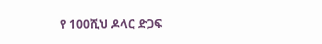የ 100ሺህ ዶላር ድጋፍ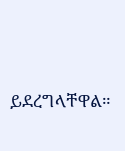ይደረግላቸዋል።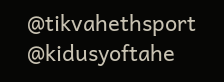@tikvahethsport @kidusyoftahe